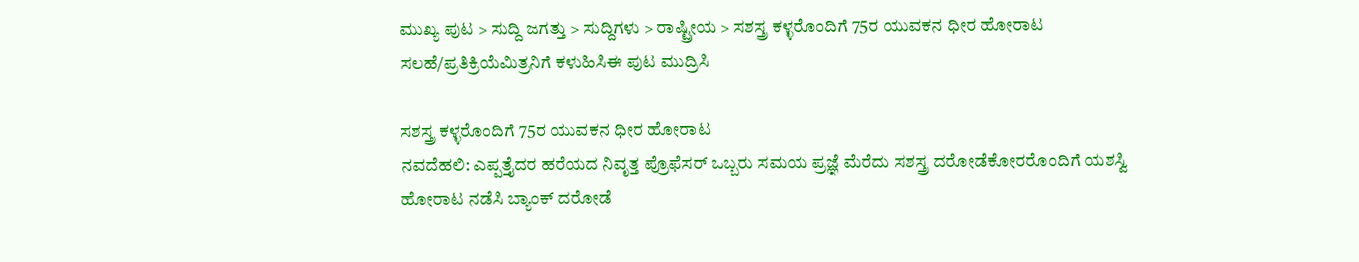ಮುಖ್ಯ ಪುಟ > ಸುದ್ದಿ ಜಗತ್ತು > ಸುದ್ದಿಗಳು > ರಾಷ್ಟ್ರೀಯ > ಸಶಸ್ತ್ರ ಕಳ್ಳರೊಂದಿಗೆ 75ರ ಯುವಕನ ಧೀರ ಹೋರಾಟ
ಸಲಹೆ/ಪ್ರತಿಕ್ರಿಯೆಮಿತ್ರನಿಗೆ ಕಳುಹಿಸಿಈ ಪುಟ ಮುದ್ರಿಸಿ

ಸಶಸ್ತ್ರ ಕಳ್ಳರೊಂದಿಗೆ 75ರ ಯುವಕನ ಧೀರ ಹೋರಾಟ
ನವದೆಹಲಿ: ಎಪ್ಪತ್ತೈದರ ಹರೆಯದ ನಿವೃತ್ತ ಪ್ರೊಫೆಸರ್ ಒಬ್ಬರು ಸಮಯ ಪ್ರಜ್ಞೆ ಮೆರೆದು ಸಶಸ್ತ್ರ ದರೋಡೆಕೋರರೊಂದಿಗೆ ಯಶಸ್ವಿ ಹೋರಾಟ ನಡೆಸಿ ಬ್ಯಾಂಕ್ ದರೋಡೆ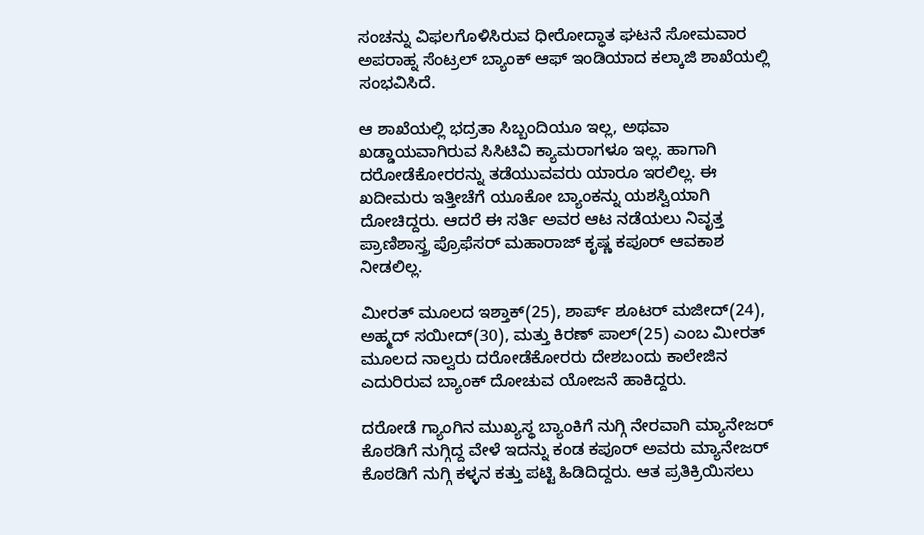ಸಂಚನ್ನು ವಿಫಲಗೊಳಿಸಿರುವ ಧೀರೋದ್ಧಾತ ಘಟನೆ ಸೋಮವಾರ ಅಪರಾಹ್ನ ಸೆಂಟ್ರಲ್ ಬ್ಯಾಂಕ್ ಆಫ್ ಇಂಡಿಯಾದ ಕಲ್ಕಾಜಿ ಶಾಖೆಯಲ್ಲಿ ಸಂಭವಿಸಿದೆ.

ಆ ಶಾಖೆಯಲ್ಲಿ ಭದ್ರತಾ ಸಿಬ್ಬಂದಿಯೂ ಇಲ್ಲ, ಅಥವಾ ಖಡ್ಡಾಯವಾಗಿರುವ ಸಿಸಿಟಿವಿ ಕ್ಯಾಮರಾಗಳೂ ಇಲ್ಲ. ಹಾಗಾಗಿ ದರೋಡೆಕೋರರನ್ನು ತಡೆಯುವವರು ಯಾರೂ ಇರಲಿಲ್ಲ. ಈ ಖದೀಮರು ಇತ್ತೀಚೆಗೆ ಯೂಕೋ ಬ್ಯಾಂಕನ್ನು ಯಶಸ್ವಿಯಾಗಿ ದೋಚಿದ್ದರು. ಆದರೆ ಈ ಸರ್ತಿ ಅವರ ಆಟ ನಡೆಯಲು ನಿವೃತ್ತ ಪ್ರಾಣಿಶಾಸ್ತ್ರ ಪ್ರೊಫೆಸರ್ ಮಹಾರಾಜ್ ಕೃಷ್ಣ ಕಪೂರ್ ಆವಕಾಶ ನೀಡಲಿಲ್ಲ.

ಮೀರತ್ ಮೂಲದ ಇಶ್ತಾಕ್(25), ಶಾರ್ಪ್ ಶೂಟರ್ ಮಜೀದ್(24), ಅಹ್ಮದ್ ಸಯೀದ್(30), ಮತ್ತು ಕಿರಣ್ ಪಾಲ್(25) ಎಂಬ ಮೀರತ್ ಮೂಲದ ನಾಲ್ವರು ದರೋಡೆಕೋರರು ದೇಶಬಂದು ಕಾಲೇಜಿನ ಎದುರಿರುವ ಬ್ಯಾಂಕ್ ದೋಚುವ ಯೋಜನೆ ಹಾಕಿದ್ದರು.

ದರೋಡೆ ಗ್ಯಾಂಗಿನ ಮುಖ್ಯಸ್ಥ ಬ್ಯಾಂಕಿಗೆ ನುಗ್ಗಿ ನೇರವಾಗಿ ಮ್ಯಾನೇಜರ್ ಕೊಠಡಿಗೆ ನುಗ್ಗಿದ್ದ ವೇಳೆ ಇದನ್ನು ಕಂಡ ಕಪೂರ್ ಅವರು ಮ್ಯಾನೇಜರ್ ಕೊಠಡಿಗೆ ನುಗ್ಗಿ ಕಳ್ಳನ ಕತ್ತು ಪಟ್ಟಿ ಹಿಡಿದಿದ್ದರು. ಆತ ಪ್ರತಿಕ್ರಿಯಿಸಲು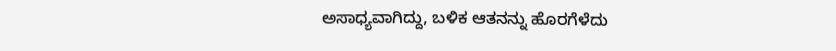ಅಸಾಧ್ಯವಾಗಿದ್ದು, ಬಳಿಕ ಆತನನ್ನು ಹೊರಗೆಳೆದು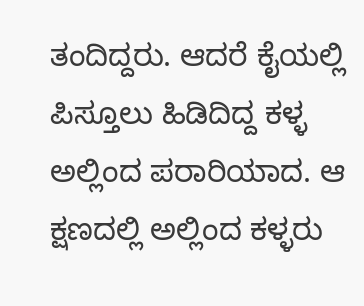ತಂದಿದ್ದರು. ಆದರೆ ಕೈಯಲ್ಲಿ ಪಿಸ್ತೂಲು ಹಿಡಿದಿದ್ದ ಕಳ್ಳ ಅಲ್ಲಿಂದ ಪರಾರಿಯಾದ. ಆ ಕ್ಷಣದಲ್ಲಿ ಅಲ್ಲಿಂದ ಕಳ್ಳರು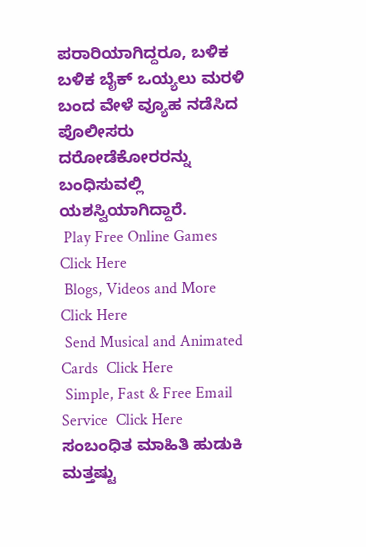ಪರಾರಿಯಾಗಿದ್ದರೂ, ಬಳಿಕ ಬಳಿಕ ಬೈಕ್ ಒಯ್ಯಲು ಮರಳಿ ಬಂದ ವೇಳೆ ವ್ಯೂಹ ನಡೆಸಿದ ಪೊಲೀಸರು ದರೋಡೆಕೋರರನ್ನು ಬಂಧಿಸುವಲ್ಲಿ ಯಶಸ್ವಿಯಾಗಿದ್ದಾರೆ.
 Play Free Online Games  Click Here
 Blogs, Videos and More  Click Here
 Send Musical and Animated Cards  Click Here
 Simple, Fast & Free Email Service  Click Here
ಸಂಬಂಧಿತ ಮಾಹಿತಿ ಹುಡುಕಿ
ಮತ್ತಷ್ಟು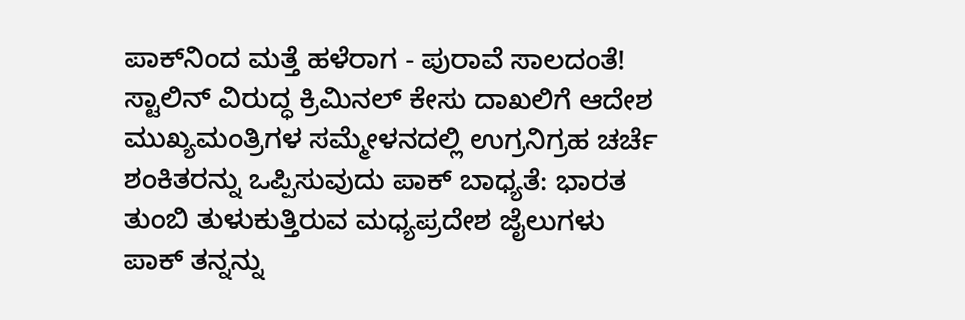ಪಾಕ್‌ನಿಂದ ಮತ್ತೆ ಹಳೆರಾಗ - ಪುರಾವೆ ಸಾಲದಂತೆ!
ಸ್ಟಾಲಿನ್ ವಿರುದ್ಧ ಕ್ರಿಮಿನಲ್ ಕೇಸು ದಾಖಲಿಗೆ ಆದೇಶ
ಮುಖ್ಯಮಂತ್ರಿಗಳ ಸಮ್ಮೇಳನದಲ್ಲಿ ಉಗ್ರನಿಗ್ರಹ ಚರ್ಚೆ
ಶಂಕಿತರನ್ನು ಒಪ್ಪಿಸುವುದು ಪಾಕ್ ಬಾಧ್ಯತೆ: ಭಾರತ
ತುಂಬಿ ತುಳುಕುತ್ತಿರುವ ಮಧ್ಯಪ್ರದೇಶ ಜೈಲುಗಳು
ಪಾಕ್ ತನ್ನನ್ನು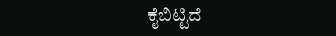ಕೈಬಿಟ್ಟಿದೆ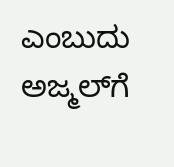ಎಂಬುದು ಅಜ್ಮಲ್‌ಗೆ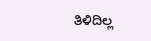ತಿಳಿದಿಲ್ಲ